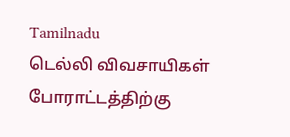Tamilnadu
டெல்லி விவசாயிகள் போராட்டத்திற்கு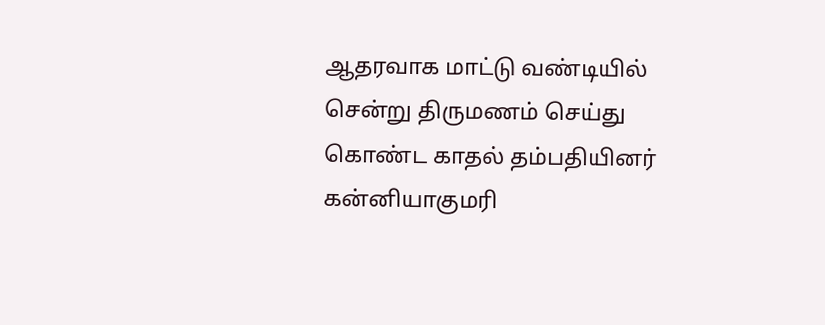ஆதரவாக மாட்டு வண்டியில் சென்று திருமணம் செய்து கொண்ட காதல் தம்பதியினர்
கன்னியாகுமரி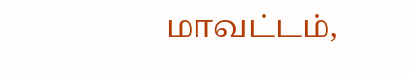மாவட்டம்,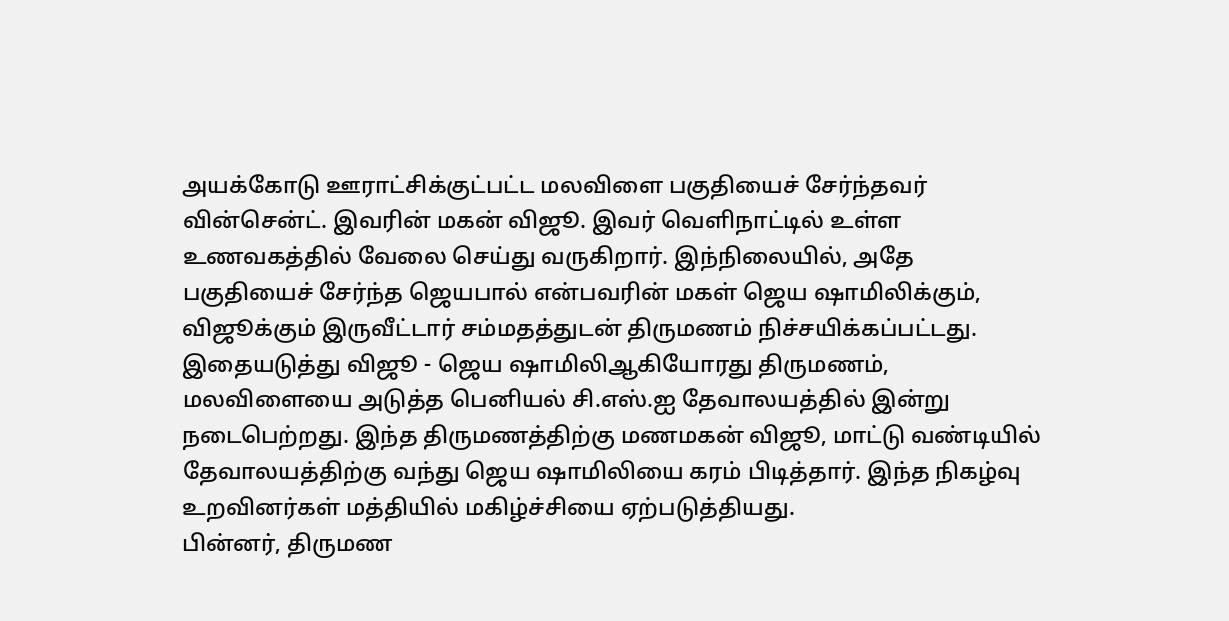அயக்கோடு ஊராட்சிக்குட்பட்ட மலவிளை பகுதியைச் சேர்ந்தவர் வின்சென்ட். இவரின் மகன் விஜூ. இவர் வெளிநாட்டில் உள்ள உணவகத்தில் வேலை செய்து வருகிறார். இந்நிலையில், அதே பகுதியைச் சேர்ந்த ஜெயபால் என்பவரின் மகள் ஜெய ஷாமிலிக்கும், விஜூக்கும் இருவீட்டார் சம்மதத்துடன் திருமணம் நிச்சயிக்கப்பட்டது.
இதையடுத்து விஜூ - ஜெய ஷாமிலிஆகியோரது திருமணம், மலவிளையை அடுத்த பெனியல் சி.எஸ்.ஐ தேவாலயத்தில் இன்று நடைபெற்றது. இந்த திருமணத்திற்கு மணமகன் விஜூ, மாட்டு வண்டியில் தேவாலயத்திற்கு வந்து ஜெய ஷாமிலியை கரம் பிடித்தார். இந்த நிகழ்வு உறவினர்கள் மத்தியில் மகிழ்ச்சியை ஏற்படுத்தியது.
பின்னர், திருமண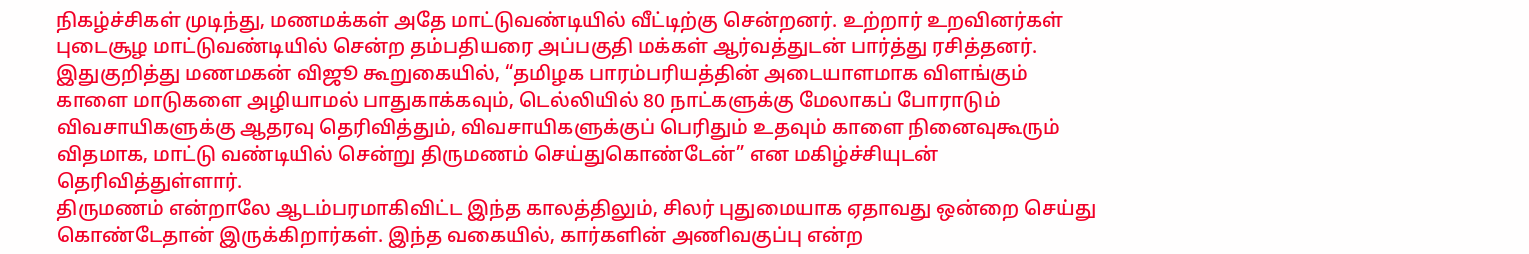நிகழ்ச்சிகள் முடிந்து, மணமக்கள் அதே மாட்டுவண்டியில் வீட்டிற்கு சென்றனர். உற்றார் உறவினர்கள் புடைசூழ மாட்டுவண்டியில் சென்ற தம்பதியரை அப்பகுதி மக்கள் ஆர்வத்துடன் பார்த்து ரசித்தனர்.
இதுகுறித்து மணமகன் விஜூ கூறுகையில், “தமிழக பாரம்பரியத்தின் அடையாளமாக விளங்கும் காளை மாடுகளை அழியாமல் பாதுகாக்கவும், டெல்லியில் 80 நாட்களுக்கு மேலாகப் போராடும் விவசாயிகளுக்கு ஆதரவு தெரிவித்தும், விவசாயிகளுக்குப் பெரிதும் உதவும் காளை நினைவுகூரும் விதமாக, மாட்டு வண்டியில் சென்று திருமணம் செய்துகொண்டேன்” என மகிழ்ச்சியுடன் தெரிவித்துள்ளார்.
திருமணம் என்றாலே ஆடம்பரமாகிவிட்ட இந்த காலத்திலும், சிலர் புதுமையாக ஏதாவது ஒன்றை செய்து கொண்டேதான் இருக்கிறார்கள். இந்த வகையில், கார்களின் அணிவகுப்பு என்ற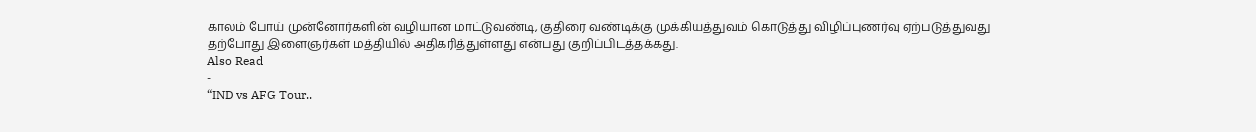காலம் போய் முன்னோர்களின் வழியான மாட்டுவண்டி, குதிரை வண்டிக்கு முக்கியத்துவம் கொடுத்து விழிப்புணர்வு ஏற்படுத்துவது தற்போது இளைஞர்கள் மத்தியில் அதிகரித்துள்ளது என்பது குறிப்பிடத்தக்கது.
Also Read
-
“IND vs AFG Tour..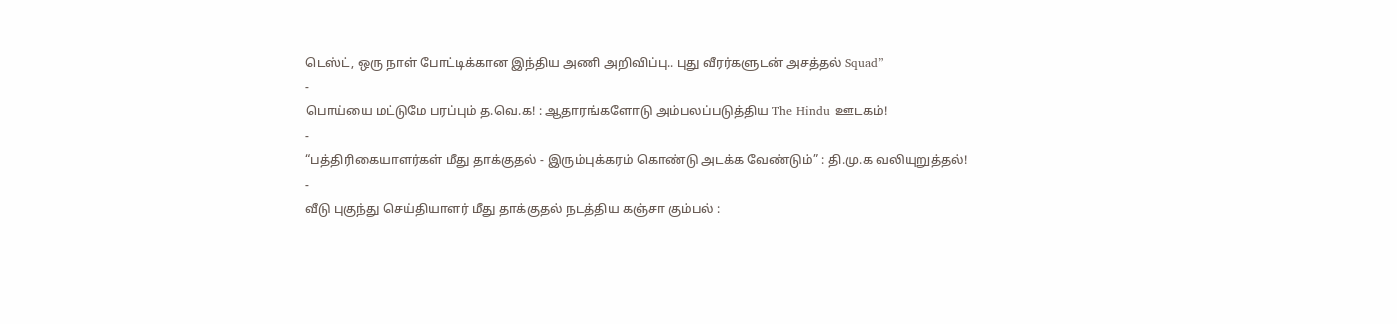டெஸ்ட், ஒரு நாள் போட்டிக்கான இந்திய அணி அறிவிப்பு.. புது வீரர்களுடன் அசத்தல் Squad”
-
பொய்யை மட்டுமே பரப்பும் த.வெ.க! : ஆதாரங்களோடு அம்பலப்படுத்திய The Hindu ஊடகம்!
-
“பத்திரிகையாளர்கள் மீது தாக்குதல் - இரும்புக்கரம் கொண்டு அடக்க வேண்டும்” : தி.மு.க வலியுறுத்தல்!
-
வீடு புகுந்து செய்தியாளர் மீது தாக்குதல் நடத்திய கஞ்சா கும்பல் :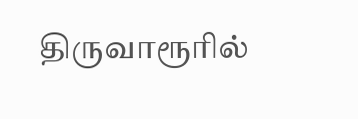திருவாரூரில்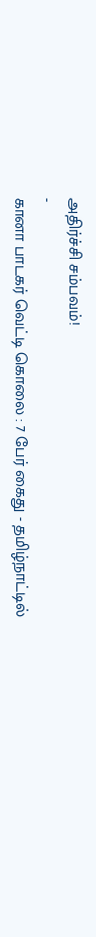அதிர்ச்சி சம்பவம்!
-
கானா பாடகர் வெட்டி கொலை : 7 பேர் கைது - தமிழ்நாட்டில்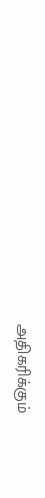அதிகரிக்கும்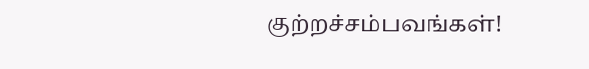குற்றச்சம்பவங்கள்!